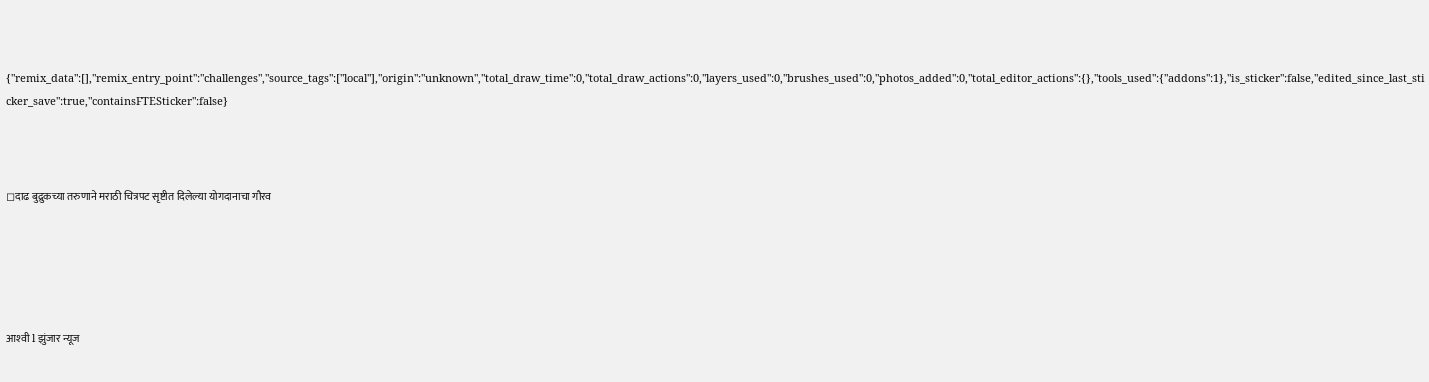{"remix_data":[],"remix_entry_point":"challenges","source_tags":["local"],"origin":"unknown","total_draw_time":0,"total_draw_actions":0,"layers_used":0,"brushes_used":0,"photos_added":0,"total_editor_actions":{},"tools_used":{"addons":1},"is_sticker":false,"edited_since_last_sticker_save":true,"containsFTESticker":false}



◻दाढ बुद्रुकच्या तरुणाने मराठी चित्रपट सृष्टीत दिलेल्या योगदानाचा गौरव





आश्‍वी l झुंजार न्यूज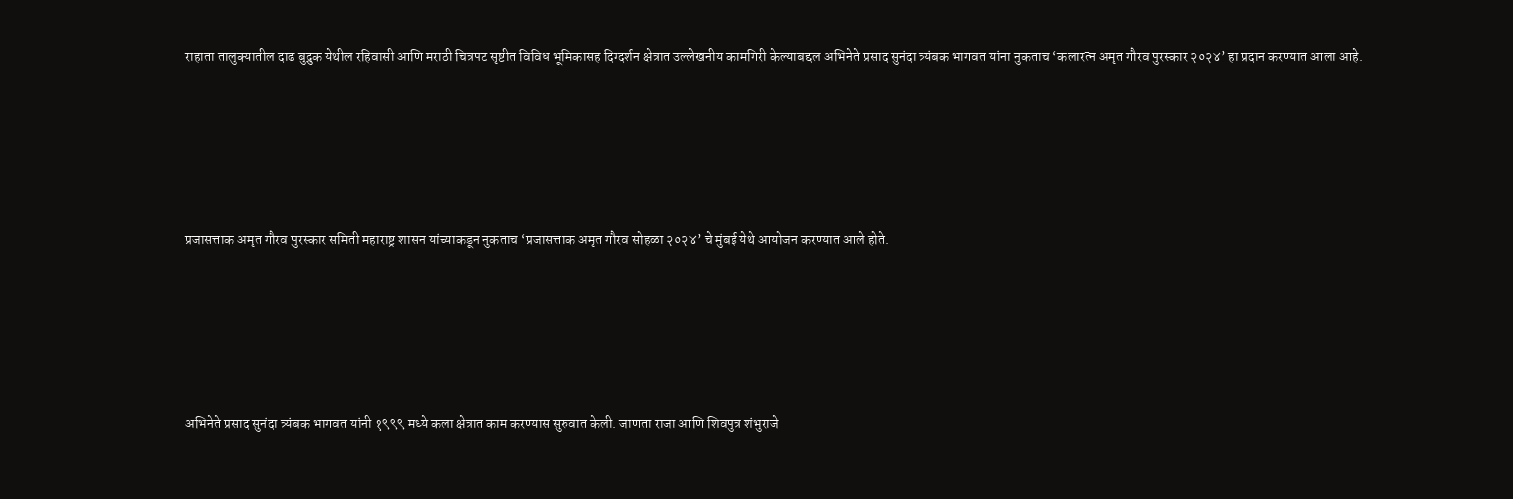राहाता तालुक्यातील दाढ बुद्रुक येथील रहिवासी आणि मराठी चित्रपट सृष्टीत विविध भूमिकासह दिग्दर्शन क्षेत्रात उल्लेखनीय कामगिरी केल्याबद्दल अभिनेते प्रसाद सुनंदा त्र्यंबक भागवत यांना नुकताच ‘कलारत्न अमृत गौरव पुरस्कार २०२४’ हा प्रदान करण्यात आला आहे.





प्रजासत्ताक अमृत गौरव पुरस्कार समिती महाराष्ट्र शासन यांच्याकडून नुकताच ‘प्रजासत्ताक अमृत गौरव सोहळा २०२४’ चे मुंबई येथे आयोजन करण्यात आले होते.





अभिनेते प्रसाद सुनंदा त्र्यंबक भागवत यांनी १९९९ मध्ये कला क्षेत्रात काम करण्यास सुरुवात केली. जाणता राजा आणि शिवपुत्र शंभुराजे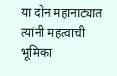या दोन महानाट्यात त्यांनी महत्वाची भूमिका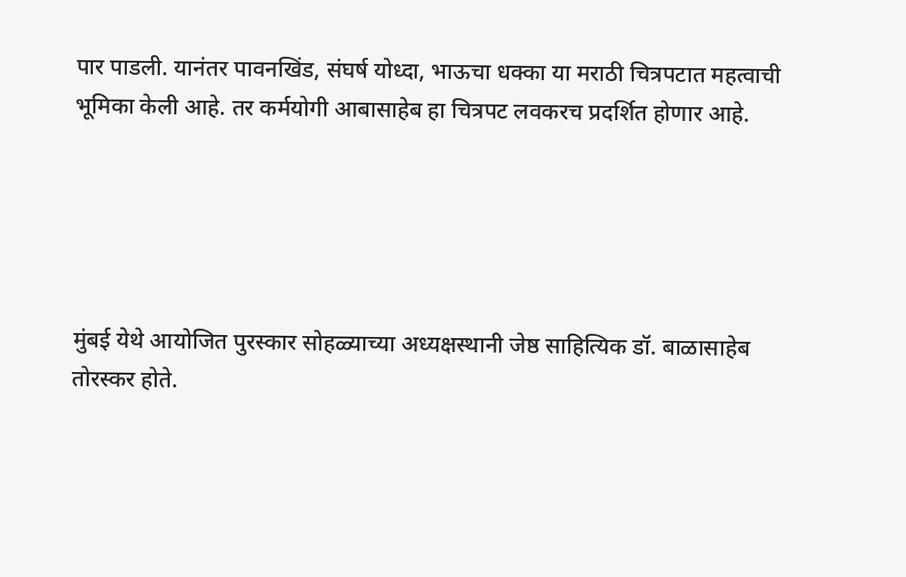पार पाडली. यानंतर पावनखिंड, संघर्ष योध्दा, भाऊचा धक्का या मराठी चित्रपटात महत्वाची भूमिका केली आहे. तर कर्मयोगी आबासाहेब हा चित्रपट लवकरच प्रदर्शित होणार आहे.





मुंबई येथे आयोजित पुरस्कार सोहळ्याच्या अध्यक्षस्थानी जेष्ठ साहित्यिक डॉ. बाळासाहेब तोरस्कर होते.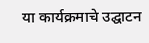या कार्यक्रमाचे उद्घाटन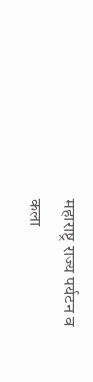महाराष्ट्र राज्य पर्यटन व कला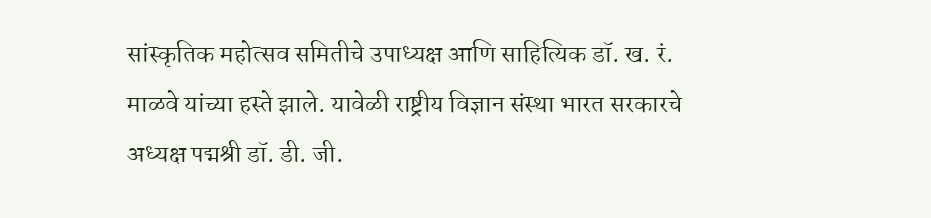सांस्कृतिक महोत्सव समितीचे उपाध्यक्ष आणि साहित्यिक डॉ. ख. रं. माळवे यांच्या हस्ते झाले. यावेळी राष्ट्रीय विज्ञान संस्था भारत सरकारचे अध्यक्ष पद्मश्री डॉ. डी. जी.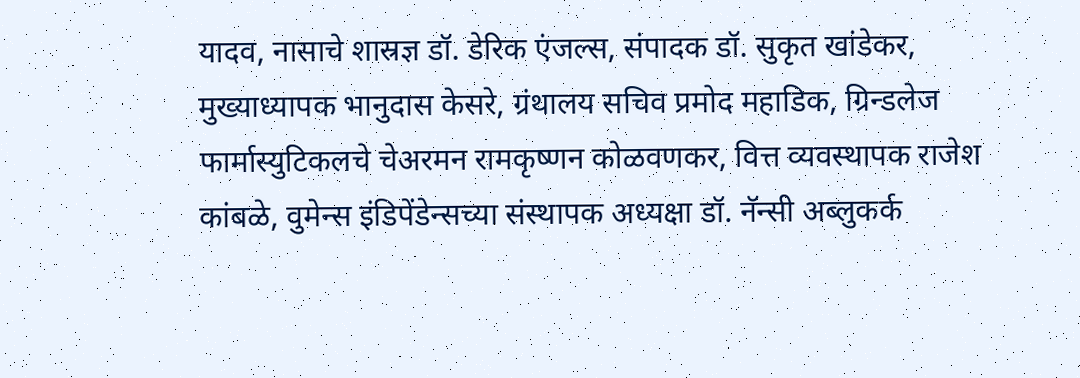यादव, नासाचे शास्रज्ञ डॉ. डेरिक एंजल्स, संपादक डॉ. सुकृत खांडेकर, मुख्याध्यापक भानुदास केसरे, ग्रंथालय सचिव प्रमोद महाडिक, ग्रिन्डलेज फार्मास्युटिकलचे चेअरमन रामकृष्णन कोळवणकर, वित्त व्यवस्थापक राजेश कांबळे, वुमेन्स इंडिपेंडेन्सच्या संस्थापक अध्यक्षा डॉ. नॅन्सी अब्लुकर्क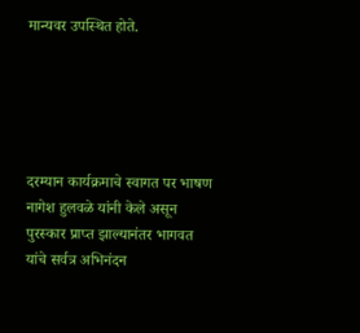मान्यवर उपस्थित होते.





दरम्यान कार्यक्रमाचे स्वागत पर भाषण नागेश हुलवळे यांनी केले असून पुरस्कार प्राप्त झाल्यानंतर भागवत यांचे सर्वत्र अभिनंदन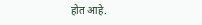होत आहे.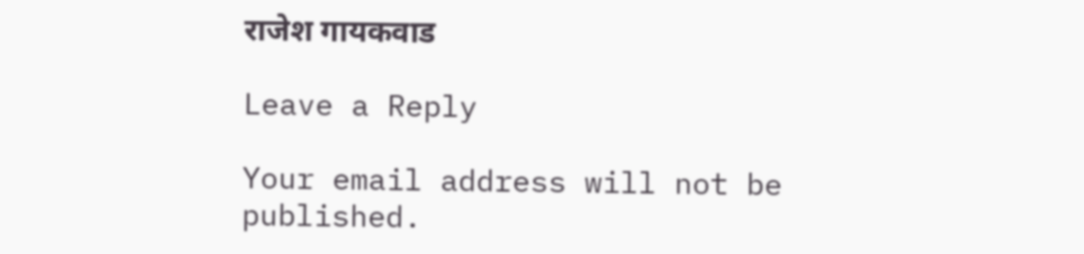राजेश गायकवाड

Leave a Reply

Your email address will not be published.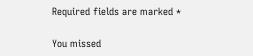Required fields are marked *

You missed